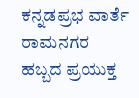ಕನ್ನಡಪ್ರಭ ವಾರ್ತೆ ರಾಮನಗರ
ಹಬ್ಬದ ಪ್ರಯುಕ್ತ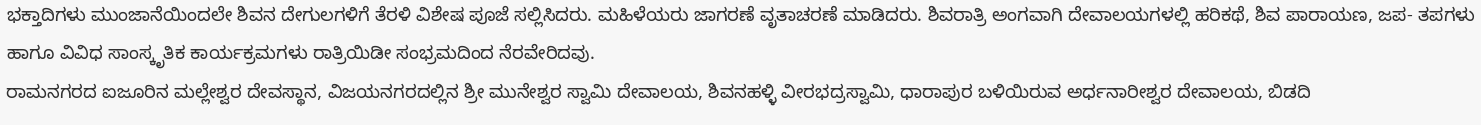ಭಕ್ತಾದಿಗಳು ಮುಂಜಾನೆಯಿಂದಲೇ ಶಿವನ ದೇಗುಲಗಳಿಗೆ ತೆರಳಿ ವಿಶೇಷ ಪೂಜೆ ಸಲ್ಲಿಸಿದರು. ಮಹಿಳೆಯರು ಜಾಗರಣೆ ವೃತಾಚರಣೆ ಮಾಡಿದರು. ಶಿವರಾತ್ರಿ ಅಂಗವಾಗಿ ದೇವಾಲಯಗಳಲ್ಲಿ ಹರಿಕಥೆ, ಶಿವ ಪಾರಾಯಣ, ಜಪ- ತಪಗಳು ಹಾಗೂ ವಿವಿಧ ಸಾಂಸ್ಕೃತಿಕ ಕಾರ್ಯಕ್ರಮಗಳು ರಾತ್ರಿಯಿಡೀ ಸಂಭ್ರಮದಿಂದ ನೆರವೇರಿದವು.
ರಾಮನಗರದ ಐಜೂರಿನ ಮಲ್ಲೇಶ್ವರ ದೇವಸ್ಥಾನ, ವಿಜಯನಗರದಲ್ಲಿನ ಶ್ರೀ ಮುನೇಶ್ವರ ಸ್ವಾಮಿ ದೇವಾಲಯ, ಶಿವನಹಳ್ಳಿ ವೀರಭದ್ರಸ್ವಾಮಿ, ಧಾರಾಪುರ ಬಳಿಯಿರುವ ಅರ್ಧನಾರೀಶ್ವರ ದೇವಾಲಯ, ಬಿಡದಿ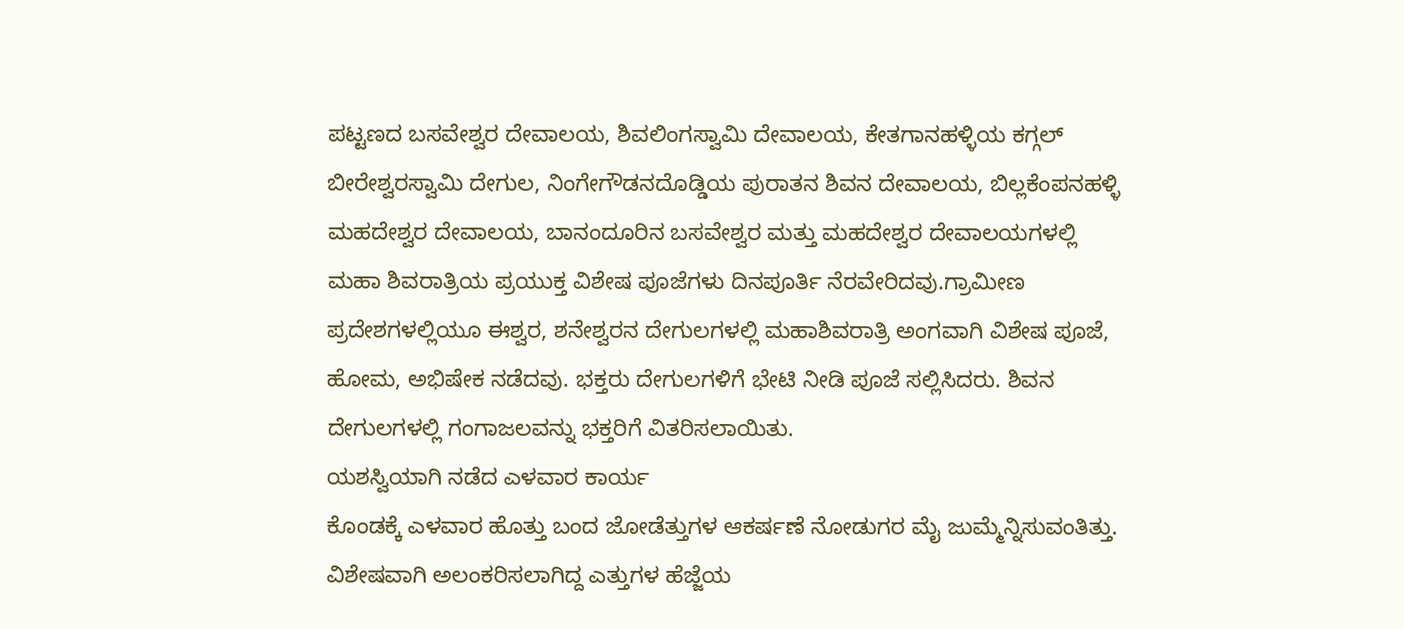ಪಟ್ಟಣದ ಬಸವೇಶ್ವರ ದೇವಾಲಯ, ಶಿವಲಿಂಗಸ್ವಾಮಿ ದೇವಾಲಯ, ಕೇತಗಾನಹಳ್ಳಿಯ ಕಗ್ಗಲ್ ಬೀರೇಶ್ವರಸ್ವಾಮಿ ದೇಗುಲ, ನಿಂಗೇಗೌಡನದೊಡ್ಡಿಯ ಪುರಾತನ ಶಿವನ ದೇವಾಲಯ, ಬಿಲ್ಲಕೆಂಪನಹಳ್ಳಿ ಮಹದೇಶ್ವರ ದೇವಾಲಯ, ಬಾನಂದೂರಿನ ಬಸವೇಶ್ವರ ಮತ್ತು ಮಹದೇಶ್ವರ ದೇವಾಲಯಗಳಲ್ಲಿ ಮಹಾ ಶಿವರಾತ್ರಿಯ ಪ್ರಯುಕ್ತ ವಿಶೇಷ ಪೂಜೆಗಳು ದಿನಪೂರ್ತಿ ನೆರವೇರಿದವು.ಗ್ರಾಮೀಣ ಪ್ರದೇಶಗಳಲ್ಲಿಯೂ ಈಶ್ವರ, ಶನೇಶ್ವರನ ದೇಗುಲಗಳಲ್ಲಿ ಮಹಾಶಿವರಾತ್ರಿ ಅಂಗವಾಗಿ ವಿಶೇಷ ಪೂಜೆ, ಹೋಮ, ಅಭಿಷೇಕ ನಡೆದವು. ಭಕ್ತರು ದೇಗುಲಗಳಿಗೆ ಭೇಟಿ ನೀಡಿ ಪೂಜೆ ಸಲ್ಲಿಸಿದರು. ಶಿವನ ದೇಗುಲಗಳಲ್ಲಿ ಗಂಗಾಜಲವನ್ನು ಭಕ್ತರಿಗೆ ವಿತರಿಸಲಾಯಿತು.
ಯಶಸ್ವಿಯಾಗಿ ನಡೆದ ಎಳವಾರ ಕಾರ್ಯ
ಕೊಂಡಕ್ಕೆ ಎಳವಾರ ಹೊತ್ತು ಬಂದ ಜೋಡೆತ್ತುಗಳ ಆಕರ್ಷಣೆ ನೋಡುಗರ ಮೈ ಜುಮ್ಮೆನ್ನಿಸುವಂತಿತ್ತು. ವಿಶೇಷವಾಗಿ ಅಲಂಕರಿಸಲಾಗಿದ್ದ ಎತ್ತುಗಳ ಹೆಜ್ಜೆಯ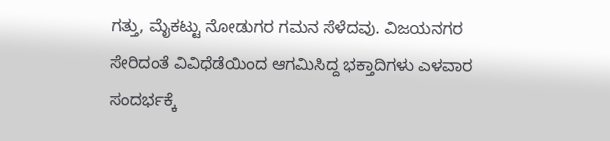ಗತ್ತು, ಮೈಕಟ್ಟು ನೋಡುಗರ ಗಮನ ಸೆಳೆದವು. ವಿಜಯನಗರ ಸೇರಿದಂತೆ ವಿವಿಧೆಡೆಯಿಂದ ಆಗಮಿಸಿದ್ದ ಭಕ್ತಾದಿಗಳು ಎಳವಾರ ಸಂದರ್ಭಕ್ಕೆ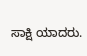ಸಾಕ್ಷಿ ಯಾದರು.